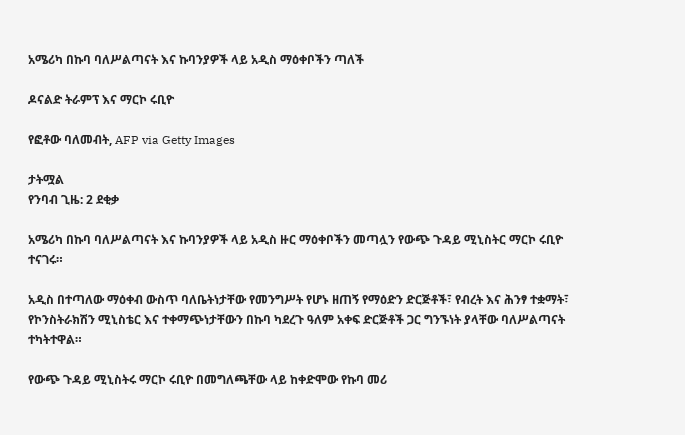አሜሪካ በኩባ ባለሥልጣናት እና ኩባንያዎች ላይ አዲስ ማዕቀቦችን ጣለች

ዶናልድ ትራምፕ እና ማርኮ ሩቢዮ

የፎቶው ባለመብት, AFP via Getty Images

ታትሟል
የንባብ ጊዜ: 2 ደቂቃ

አሜሪካ በኩባ ባለሥልጣናት እና ኩባንያዎች ላይ አዲስ ዙር ማዕቀቦችን መጣሏን የውጭ ጉዳይ ሚኒስትር ማርኮ ሩቢዮ ተናገሩ።

አዲስ በተጣለው ማዕቀብ ውስጥ ባለቤትነታቸው የመንግሥት የሆኑ ዘጠኝ የማዕድን ድርጅቶች፣ የብረት እና ሕንፃ ተቋማት፣ የኮንስትራክሽን ሚኒስቴር እና ተቀማጭነታቸውን በኩባ ካደረጉ ዓለም አቀፍ ድርጅቶች ጋር ግንኙነት ያላቸው ባለሥልጣናት ተካትተዋል።

የውጭ ጉዳይ ሚኒስትሩ ማርኮ ሩቢዮ በመግለጫቸው ላይ ከቀድሞው የኩባ መሪ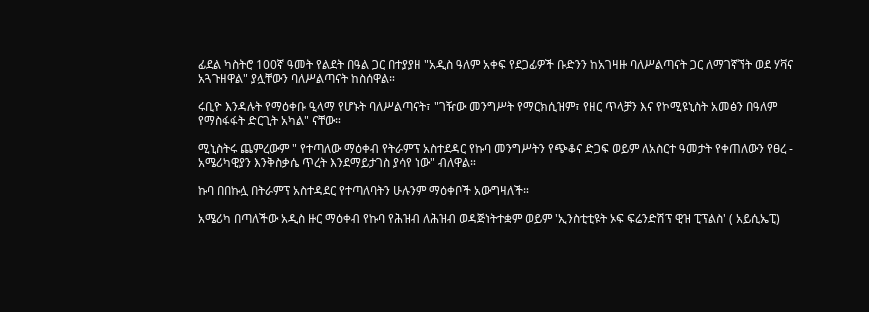ፊደል ካስትሮ 100ኛ ዓመት የልደት በዓል ጋር በተያያዘ "አዲስ ዓለም አቀፍ የደጋፊዎች ቡድንን ከአገዛዙ ባለሥልጣናት ጋር ለማገኛኘት ወደ ሃቫና አጓጉዘዋል" ያሏቸውን ባለሥልጣናት ከስሰዋል።

ሩቢዮ እንዳሉት የማዕቀቡ ዒላማ የሆኑት ባለሥልጣናት፣ "ገዥው መንግሥት የማርክሲዝም፣ የዘር ጥላቻን እና የኮሚዩኒስት አመፅን በዓለም የማስፋፋት ድርጊት አካል" ናቸው።

ሚኒስትሩ ጨምረውም " የተጣለው ማዕቀብ የትራምፕ አስተደዳር የኩባ መንግሥትን የጭቆና ድጋፍ ወይም ለአስርተ ዓመታት የቀጠለውን የፀረ - አሜሪካዊያን እንቅስቃሴ ጥረት እንደማይታገስ ያሳየ ነው" ብለዋል።

ኩባ በበኩሏ በትራምፕ አስተዳደር የተጣለባትን ሁሉንም ማዕቀቦች አውግዛለች።

አሜሪካ በጣለችው አዲስ ዙር ማዕቀብ የኩባ የሕዝብ ለሕዝብ ወዳጅነትተቋም ወይም 'ኢንስቲቲዩት ኦፍ ፍሬንድሽፕ ዊዝ ፒፕልስ' ( አይሲኤፒ)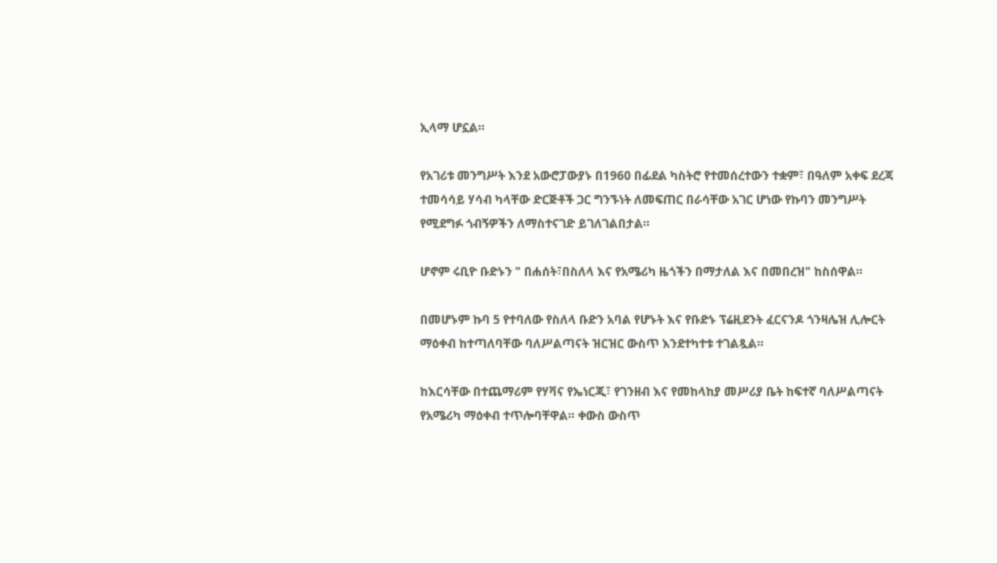ኢላማ ሆኗል።

የአገሪቱ መንግሥት እንደ አውሮፓውያኑ በ1960 በፊደል ካስትሮ የተመሰረተውን ተቋም፣ በዓለም አቀፍ ደረጃ ተመሳሳይ ሃሳብ ካላቸው ድርጅቶች ጋር ግንኙነት ለመፍጠር በራሳቸው አገር ሆነው የኩባን መንግሥት የሚደግፉ ጎብኝዎችን ለማስተናገድ ይገለገልበታል።

ሆኖም ሩቢዮ ቡድኑን " በሐሰት፣በስለላ እና የአሜሪካ ዜጎችን በማታለል እና በመበረዝ" ከስሰዋል።

በመሆኑም ኩባ 5 የተባለው የስለላ ቡድን አባል የሆኑት እና የቡድኑ ፕሬዚደንት ፈርናንዶ ጎንዛሌዝ ሊሎርት ማዕቀብ ከተጣለባቸው ባለሥልጣናት ዝርዝር ውስጥ እንደተካተቱ ተገልጿል።

ከእርሳቸው በተጨማሪም የሃቫና የኤነርጂ፣ የገንዘብ እና የመከላከያ መሥሪያ ቤት ከፍተኛ ባለሥልጣናት የአሜሪካ ማዕቀብ ተጥሎባቸዋል። ቀውስ ውስጥ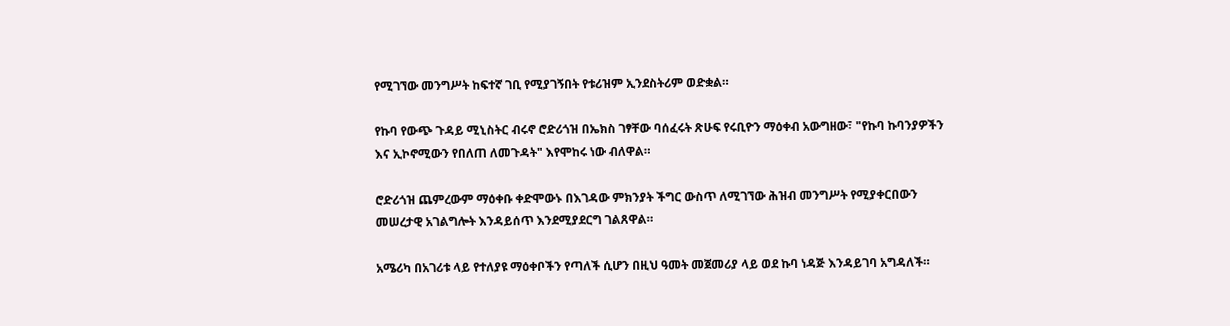የሚገኘው መንግሥት ከፍተኛ ገቢ የሚያገኝበት የቱሪዝም ኢንደስትሪም ወድቋል።

የኩባ የውጭ ጉዳይ ሚኒስትር ብሩኖ ሮድሪጎዝ በኤክስ ገፃቸው ባሰፈሩት ጽሁፍ የሩቢዮን ማዕቀብ አውግዘው፣ "የኩባ ኩባንያዎችን እና ኢኮኖሚውን የበለጠ ለመጉዳት" እየሞከሩ ነው ብለዋል።

ሮድሪጎዝ ጨምረውም ማዕቀቡ ቀድሞውኑ በእገዳው ምክንያት ችግር ውስጥ ለሚገኘው ሕዝብ መንግሥት የሚያቀርበውን መሠረታዊ አገልግሎት እንዳይሰጥ እንደሚያደርግ ገልጸዋል።

አሜሪካ በአገሪቱ ላይ የተለያዩ ማዕቀቦችን የጣለች ሲሆን በዚህ ዓመት መጀመሪያ ላይ ወደ ኩባ ነዳጅ እንዳይገባ አግዳለች።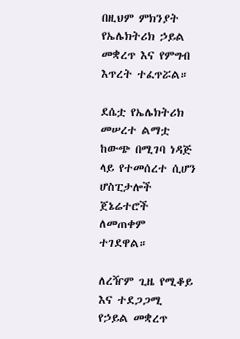በዚህም ምክንያት የኤሌክትሪክ ኃይል መቋረጥ እና የምግብ እጥረት ተፈጥሯል።

ደሴቷ የኤሌክትሪክ መሠረተ ልማቷ ከውጭ በሚገባ ነዳጅ ላይ የተመሰረተ ሲሆን ሆስፒታሎች ጀኔሬተሮች ለመጠቀም ተገደዋል።

ለረዥም ጊዜ የሚቆይ እና ተደጋጋሚ የኃይል መቋረጥ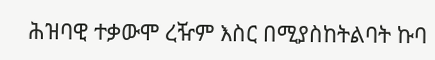ሕዝባዊ ተቃውሞ ረዥም እስር በሚያስከትልባት ኩባ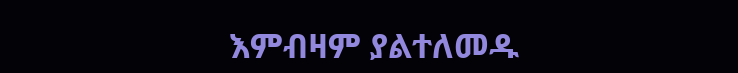እምብዛም ያልተለመዱ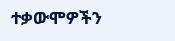ተቃውሞዎችን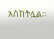አስከትሏል።